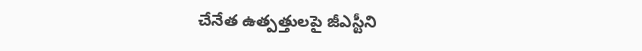చేనేత ఉత్పత్తులపై జీఎస్టీని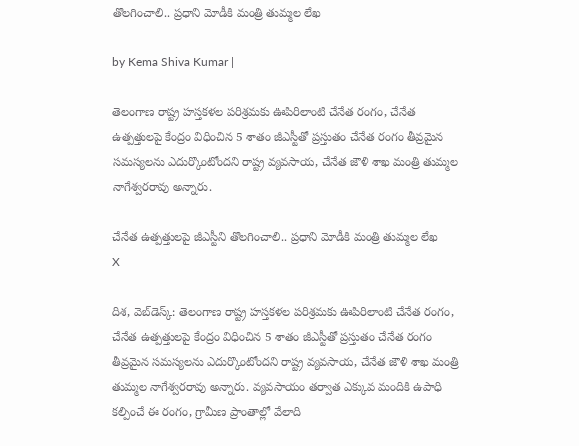తొలగించాలి.. ప్రధాని మోడీకి మంత్రి తుమ్మల లేఖ

by Kema Shiva Kumar |

తెలంగాణ రాష్ట్ర హస్తకళల పరిశ్రమకు ఊపిరిలాంటి చేనేత రంగం, చేనేత ఉత్పత్తులపై కేంద్రం విధించిన 5 శాతం జీఎస్టీతో ప్రస్తుతం చేనేత రంగం తీవ్రమైన సమస్యలను ఎదుర్కొంటోందని రాష్ట్ర వ్యవసాయ, చేనేత జౌళి శాఖ మంత్రి తుమ్మల నాగేశ్వరరావు అన్నారు.

చేనేత ఉత్పత్తులపై జీఎస్టీని తొలగించాలి.. ప్రధాని మోడీకి మంత్రి తుమ్మల లేఖ
X

దిశ, వెబ్‌డెస్క్: తెలంగాణ రాష్ట్ర హస్తకళల పరిశ్రమకు ఊపిరిలాంటి చేనేత రంగం, చేనేత ఉత్పత్తులపై కేంద్రం విధించిన 5 శాతం జీఎస్టీతో ప్రస్తుతం చేనేత రంగం తీవ్రమైన సమస్యలను ఎదుర్కొంటోందని రాష్ట్ర వ్యవసాయ, చేనేత జౌళి శాఖ మంత్రి తుమ్మల నాగేశ్వరరావు అన్నారు. వ్యవసాయం తర్వాత ఎక్కువ మందికి ఉపాధి కల్పించే ఈ రంగం, గ్రామీణ ప్రాంతాల్లో వేలాది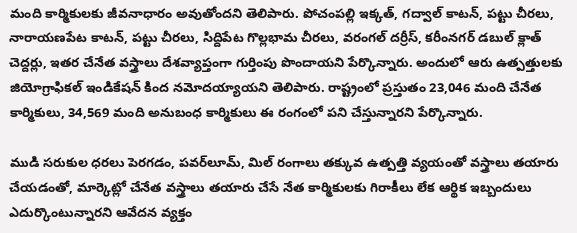మంది కార్మికులకు జీవనాధారం అవుతోందని తెలిపారు. పోచంపల్లి ఇక్కత్, గద్వాల్ కాటన్, పట్టు చీరలు, నారాయణపేట కాటన్, పట్టు చీరలు, సిద్దిపేట గొల్లభామ చీరలు, వరంగల్ దర్రీస్, కరీంనగర్ డబుల్ క్లాత్ చెద్దర్లు, ఇతర చేనేత వస్త్రాలు దేశవ్యాప్తంగా గుర్తింపు పొందాయని పేర్కొన్నారు. అందులో ఆరు ఉత్పత్తులకు జియోగ్రాఫికల్ ఇండికేషన్ కింద నమోదయ్యాయని తెలిపారు. రాష్ట్రంలో ప్రస్తుతం 23,046 మంది చేనేత కార్మికులు, 34,569 మంది అనుబంధ కార్మికులు ఈ రంగంలో పని చేస్తున్నారని పేర్కొన్నారు.

ముడి సరుకుల ధరలు పెరగడం, పవర్‌లూమ్, మిల్ రంగాలు తక్కువ ఉత్పత్తి వ్యయంతో వస్త్రాలు తయారు చేయడంతో, మార్కెట్లో చేనేత వస్త్రాలు తయారు చేసే నేత కార్మికులకు గిరాకీలు లేక ఆర్థిక ఇబ్బందులు ఎదుర్కొంటున్నారని ఆవేదన వ్యక్తం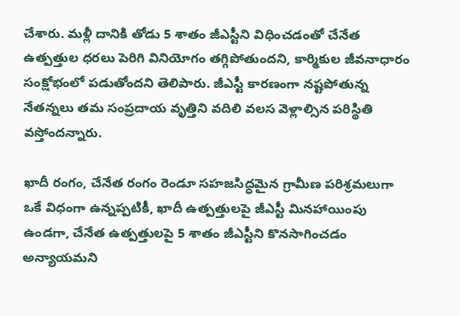చేశారు. మళ్లీ దానికి తోడు 5 శాతం జీఎస్టీని విధించడంతో చేనేత ఉత్పత్తుల ధరలు పెరిగి వినియోగం తగ్గిపోతుందని, కార్మికుల జీవనాధారం సంక్షోభంలో పడుతోందని తెలిపారు. జీఎస్టీ కారణంగా నష్టపోతున్న నేతన్నలు తమ సంప్రదాయ వృత్తిని వదిలి వలస వెళ్లాల్సిన పరిస్థితి వస్తోందన్నారు.

ఖాదీ రంగం, చేనేత రంగం రెండూ సహజసిద్ధమైన గ్రామీణ పరిశ్రమలుగా ఒకే విధంగా ఉన్నప్పటికీ, ఖాదీ ఉత్పత్తులపై జీఎస్టీ మినహాయింపు ఉండగా, చేనేత ఉత్పత్తులపై 5 శాతం జీఎస్టీని కొనసాగించడం అన్యాయమని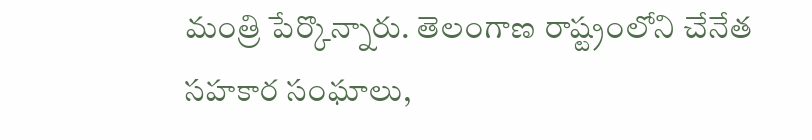మంత్రి పేర్కొన్నారు. తెలంగాణ రాష్ట్రంలోని చేనేత సహకార సంఘాలు,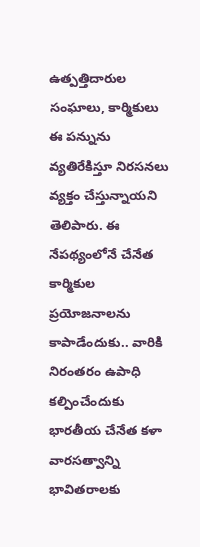ఉత్పత్తిదారుల సంఘాలు, కార్మికులు ఈ పన్నును వ్యతిరేకిస్తూ నిరసనలు వ్యక్తం చేస్తున్నాయని తెలిపారు. ఈ నేపథ్యంలోనే చేనేత కార్మికుల ప్రయోజనాలను కాపాడేందుకు.. వారికి నిరంతరం ఉపాధి కల్పించేందుకు భారతీయ చేనేత కళా వారసత్వాన్ని భావితరాలకు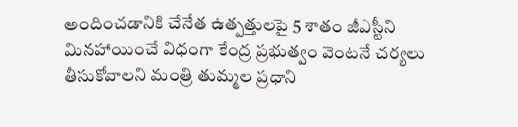అందించడానికి చేనేత ఉత్పత్తులపై 5 శాతం జీఎస్టీని మినహాయించే విధంగా కేంద్ర ప్రభుత్వం వెంటనే చర్యలు తీసుకోవాలని మంత్రి తుమ్మల ప్రధాని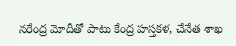నరేంద్ర మోదీతో పాటు కేంద్ర హస్తకళ, చేనేత శాఖ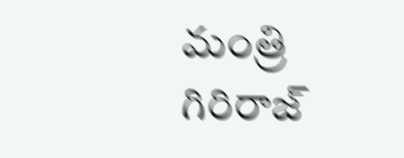మంత్రి గిరిరాజ్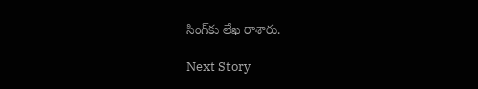సింగ్‌కు లేఖ రాశారు.

Next Story